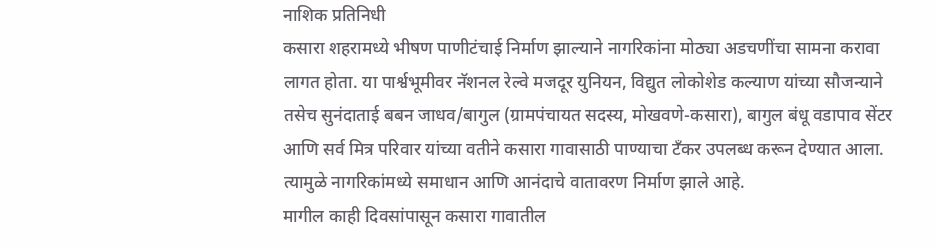नाशिक प्रतिनिधी
कसारा शहरामध्ये भीषण पाणीटंचाई निर्माण झाल्याने नागरिकांना मोठ्या अडचणींचा सामना करावा लागत होता. या पार्श्वभूमीवर नॅशनल रेल्वे मजदूर युनियन, विद्युत लोकोशेड कल्याण यांच्या सौजन्याने तसेच सुनंदाताई बबन जाधव/बागुल (ग्रामपंचायत सदस्य, मोखवणे-कसारा), बागुल बंधू वडापाव सेंटर आणि सर्व मित्र परिवार यांच्या वतीने कसारा गावासाठी पाण्याचा टँकर उपलब्ध करून देण्यात आला. त्यामुळे नागरिकांमध्ये समाधान आणि आनंदाचे वातावरण निर्माण झाले आहे.
मागील काही दिवसांपासून कसारा गावातील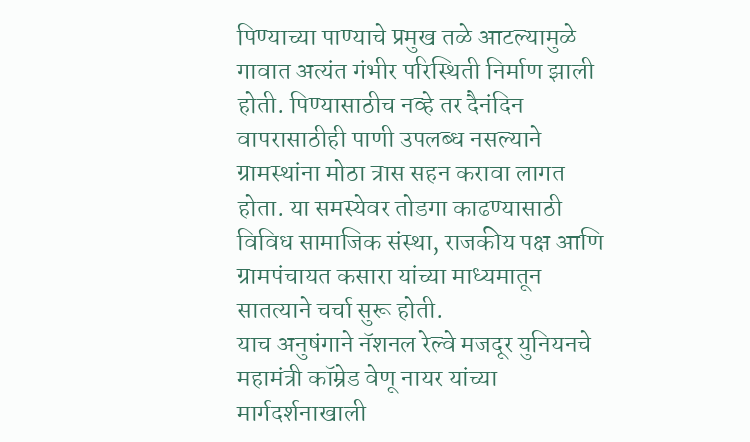पिण्याच्या पाण्याचे प्रमुख तळे आटल्यामुळे गावात अत्यंत गंभीर परिस्थिती निर्माण झाली होती. पिण्यासाठीच नव्हे तर दैनंदिन वापरासाठीही पाणी उपलब्ध नसल्याने ग्रामस्थांना मोठा त्रास सहन करावा लागत होता. या समस्येवर तोडगा काढण्यासाठी विविध सामाजिक संस्था, राजकीय पक्ष आणि ग्रामपंचायत कसारा यांच्या माध्यमातून सातत्याने चर्चा सुरू होती.
याच अनुषंगाने नॅशनल रेल्वे मजदूर युनियनचे महामंत्री कॉम्रेड वेणू नायर यांच्या मार्गदर्शनाखाली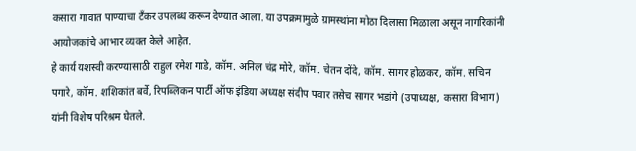कसारा गावात पाण्याचा टँकर उपलब्ध करून देण्यात आला. या उपक्रमामुळे ग्रामस्थांना मोठा दिलासा मिळाला असून नागरिकांनी आयोजकांचे आभार व्यक्त केले आहेत.
हे कार्य यशस्वी करण्यासाठी राहुल रमेश गाडे, कॉम. अनिल चंद्र मोरे, कॉम. चेतन दोंदे, कॉम. सागर होळकर, कॉम. सचिन पगारे, कॉम. शशिकांत बर्वे, रिपब्लिकन पार्टी ऑफ इंडिया अध्यक्ष संदीप पवार तसेच सागर भडांगे (उपाध्यक्ष, कसारा विभाग) यांनी विशेष परिश्रम घेतले.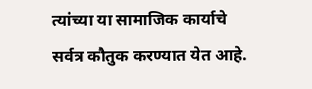त्यांच्या या सामाजिक कार्याचे सर्वत्र कौतुक करण्यात येत आहे.